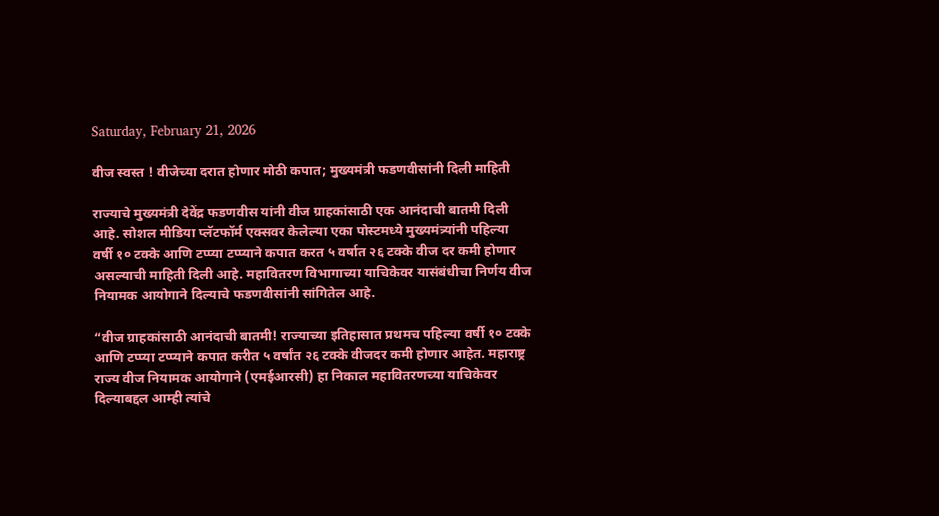Saturday, February 21, 2026

वीज स्वस्त ! वीजेच्या दरात होणार मोठी कपात; मुख्यमंत्री फडणवीसांनी दिली माहिती

राज्याचे मुख्यमंत्री देवेंद्र फडणवीस यांनी वीज ग्राहकांसाठी एक आनंदाची बातमी दिली आहे. सोशल मीडिया प्लॅटफॉर्म एक्सवर केलेल्या एका पोस्टमध्ये मुख्यमंत्र्यांनी पहिल्या वर्षी १० टक्के आणि टप्प्या टप्प्याने कपात करत ५ वर्षात २६ टक्के वीज दर कमी होणार असल्याची माहिती दिली आहे. महावितरण विभागाच्या याचिकेवर यासंबंधीचा निर्णय वीज नियामक आयोगाने दिल्याचे फडणवीसांनी सांगितेल आहे.

“वीज ग्राहकांसाठी आनंदाची बातमी! राज्याच्या इतिहासात प्रथमच पहिल्या वर्षी १० टक्के आणि टप्प्या टप्प्याने कपात करीत ५ वर्षांत २६ टक्के वीजदर कमी होणार आहेत. महाराष्ट्र राज्य वीज नियामक आयोगाने (एमईआरसी) हा निकाल महावितरणच्या याचिकेवर दिल्याबद्दल आम्ही त्यांचे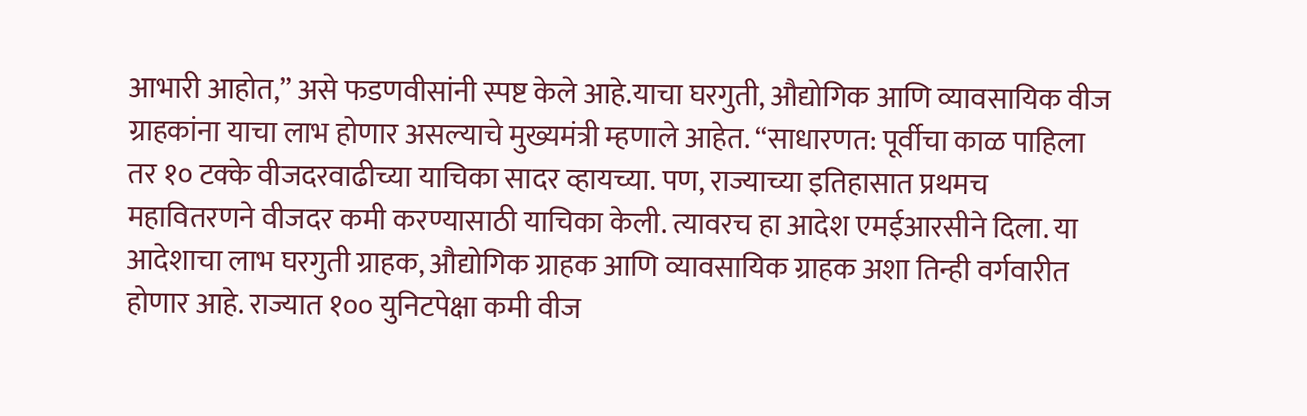आभारी आहोत,” असे फडणवीसांनी स्पष्ट केले आहे.याचा घरगुती, औद्योगिक आणि व्यावसायिक वीज ग्राहकांना याचा लाभ होणार असल्याचे मुख्यमंत्री म्हणाले आहेत. “साधारणत: पूर्वीचा काळ पाहिला तर १० टक्के वीजदरवाढीच्या याचिका सादर व्हायच्या. पण, राज्याच्या इतिहासात प्रथमच महावितरणने वीजदर कमी करण्यासाठी याचिका केली. त्यावरच हा आदेश एमईआरसीने दिला. या आदेशाचा लाभ घरगुती ग्राहक, औद्योगिक ग्राहक आणि व्यावसायिक ग्राहक अशा तिन्ही वर्गवारीत होणार आहे. राज्यात १०० युनिटपेक्षा कमी वीज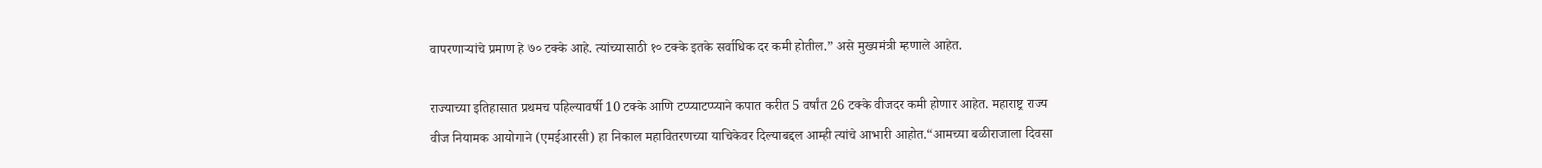वापरणार्‍यांचे प्रमाण हे ७० टक्के आहे. त्यांच्यासाठी १० टक्के इतके सर्वाधिक दर कमी होतील.” असे मुख्यमंत्री म्हणाले आहेत.

राज्याच्या इतिहासात प्रथमच पहिल्यावर्षी 10 टक्के आणि टप्प्याटप्प्याने कपात करीत 5 वर्षांत 26 टक्के वीजदर कमी होणार आहेत. महाराष्ट्र राज्य वीज नियामक आयोगाने (एमईआरसी) हा निकाल महावितरणच्या याचिकेवर दिल्याबद्दल आम्ही त्यांचे आभारी आहोत.“आमच्या बळीराजाला दिवसा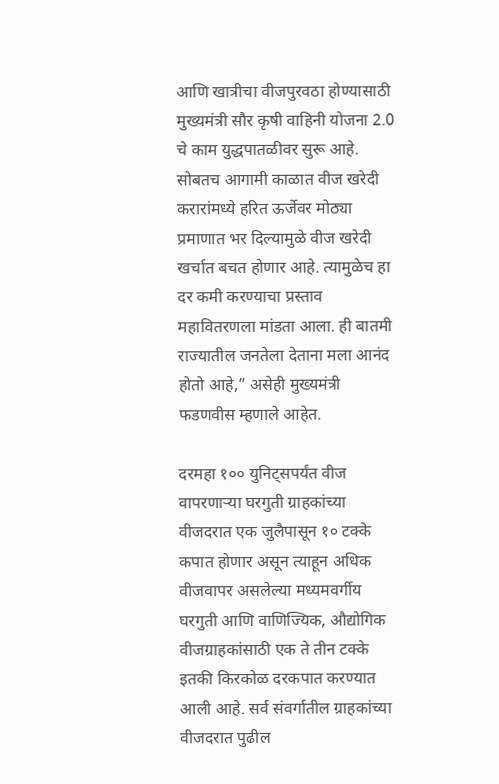आणि खात्रीचा वीजपुरवठा होण्यासाठी मुख्यमंत्री सौर कृषी वाहिनी योजना 2.0 चे काम युद्धपातळीवर सुरू आहे. सोबतच आगामी काळात वीज खरेदी करारांमध्ये हरित ऊर्जेवर मोठ्या प्रमाणात भर दिल्यामुळे वीज खरेदी खर्चात बचत होणार आहे. त्यामुळेच हा दर कमी करण्याचा प्रस्ताव महावितरणला मांडता आला. ही बातमी राज्यातील जनतेला देताना मला आनंद होतो आहे,” असेही मुख्यमंत्री फडणवीस म्हणाले आहेत.

दरमहा १०० युनिट्सपर्यंत वीज वापरणाऱ्या घरगुती ग्राहकांच्या वीजदरात एक जुलैपासून १० टक्के कपात होणार असून त्याहून अधिक वीजवापर असलेल्या मध्यमवर्गीय घरगुती आणि वाणिज्यिक, औद्योगिक वीजग्राहकांसाठी एक ते तीन टक्के इतकी किरकोळ दरकपात करण्यात आली आहे. सर्व संवर्गातील ग्राहकांच्या वीजदरात पुढील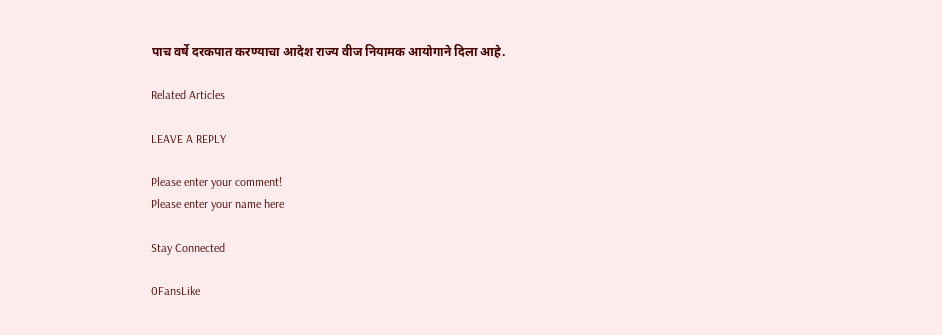पाच वर्षे दरकपात करण्याचा आदेश राज्य वीज नियामक आयोगाने दिला आहे.

Related Articles

LEAVE A REPLY

Please enter your comment!
Please enter your name here

Stay Connected

0FansLike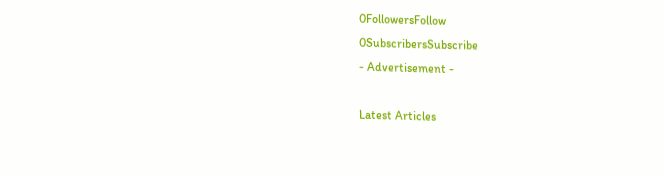0FollowersFollow
0SubscribersSubscribe
- Advertisement -

Latest Articles